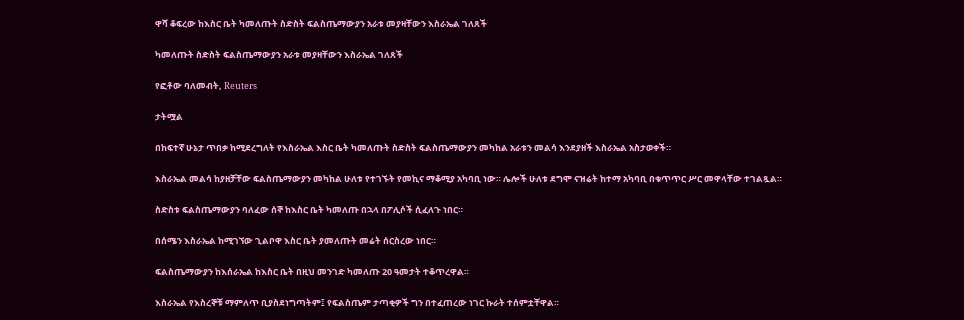ዋሻ ቆፍረው ከእስር ቤት ካመለጡት ስድስት ፍልስጤማውያን አራቱ መያዛቸውን እስራኤል ገለጸች

ካመለጡት ስድስት ፍልስጤማውያን አራቱ መያዛቸውን እስራኤል ገለጸች

የፎቶው ባለመብት, Reuters

ታትሟል

በከፍተኛ ሁኔታ ጥበቃ ከሚደረግለት የእስራኤል እስር ቤት ካመለጡት ስድስት ፍልስጤማውያን መካከል አራቱን መልሳ እንደያዘች እስራኤል አስታወቀች።

እስራኤል መልሳ ከያዘቻቸው ፍልስጤማውያን መካከል ሁለቱ የተገኙት የመኪና ማቆሚያ አካባቢ ነው። ሌሎች ሁለቱ ደግሞ ናዝሬት ከተማ አካባቢ በቁጥጥር ሥር መዋላቸው ተገልጿል።

ስድስቱ ፍልስጤማውያን ባለፈው ሰኞ ከእስር ቤት ካመለጡ በኋላ በፖሊሶች ሲፈለጉ ነበር።

በሰሜን እስራኤል ከሚገኘው ጊልቦዋ እስር ቤት ያመለጡት መሬት ሰርስረው ነበር።

ፍልስጤማውያን ከእሰራኤል ከእስር ቤት በዚህ መንገድ ካመለጡ 20 ዓመታት ተቆጥረዋል።

እስራኤል የእስረኞቹ ማምለጥ ቢያስደነግጣትም፤ የፍልስጤም ታጣቂዎች ግን በተፈጠረው ነገር ኩራት ተሰምቷቸዋል።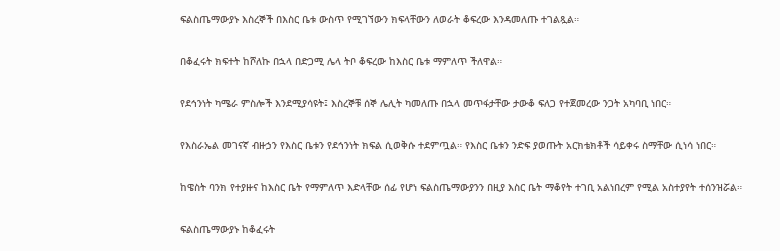ፍልስጤማውያኑ እስረኞች በእስር ቤቱ ውስጥ የሚገኘውን ክፍላቸውን ለወራት ቆፍረው እንዳመለጡ ተገልጿል።

በቆፈሩት ክፍተት ከሾለኩ በኋላ በድጋሚ ሌላ ትቦ ቆፍረው ከእስር ቤቱ ማምለጥ ችለዋል።

የደኅንነት ካሜራ ምስሎች እንደሚያሳዩት፤ እስረኞቹ ሰኞ ሌሊት ካመለጡ በኋላ መጥፋታቸው ታውቆ ፍለጋ የተጀመረው ንጋት አካባቢ ነበር።

የእስራኤል መገናኛ ብዙኃን የእስር ቤቱን የደኅንነት ክፍል ሲወቅሱ ተደምጧል። የእስር ቤቱን ንድፍ ያወጡት አርክቴክቶች ሳይቀሩ ስማቸው ሲነሳ ነበር።

ከዌስት ባንክ የተያዙና ከእስር ቤት የማምለጥ እድላቸው ሰፊ የሆነ ፍልስጤማውያንን በዚያ እስር ቤት ማቆየት ተገቢ አልነበረም የሚል አስተያየት ተሰንዝሯል።

ፍልስጤማውያኑ ከቆፈሩት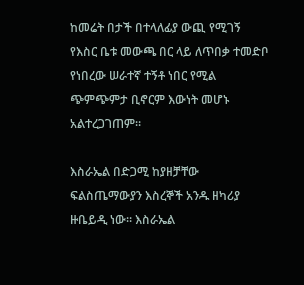ከመሬት በታች በተላለፊያ ውጪ የሚገኝ የእስር ቤቱ መውጫ በር ላይ ለጥበቃ ተመድቦ የነበረው ሠራተኛ ተኝቶ ነበር የሚል ጭምጭምታ ቢኖርም እውነት መሆኑ አልተረጋገጠም።

እስራኤል በድጋሚ ከያዘቻቸው ፍልስጤማውያን እስረኞች አንዱ ዘካሪያ ዙቤይዲ ነው። እስራኤል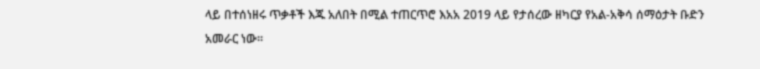ላይ በተሰነዘሩ ጥቃቶች እጁ አለበት በሚል ተጠርጥሮ እአአ 2019 ላይ የታሰረው ዘካርያ የአል-አቅሳ ሰማዕታት ቡድን አመራር ነው።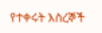የተቀሩት እስረኞች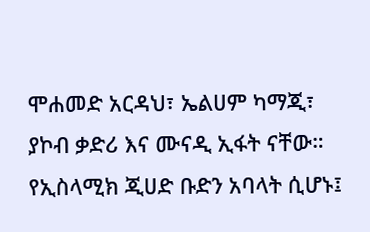ሞሐመድ አርዳህ፣ ኤልሀም ካማጂ፣ ያኮብ ቃድሪ እና ሙናዲ ኢፋት ናቸው። የኢስላሚክ ጂሀድ ቡድን አባላት ሲሆኑ፤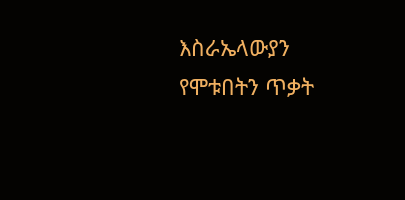እስራኤላውያን የሞቱበትን ጥቃት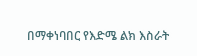በማቀነባበር የእድሜ ልክ እስራት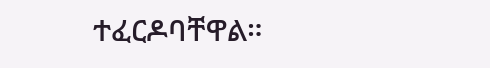ተፈርዶባቸዋል።